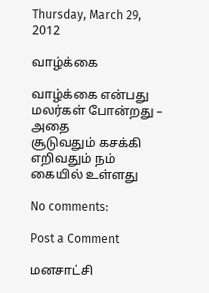Thursday, March 29, 2012

வாழ்க்கை

வாழ்க்கை என்பது மலர்கள் போன்றது – அதை
சூடுவதும் கசக்கி எறிவதும் நம் கையில் உள்ளது

No comments:

Post a Comment

மனசாட்சி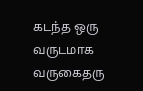கடந்த ஒரு வருடமாக வருகைதரு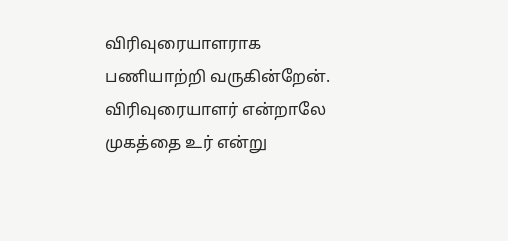விரிவுரையாளராக பணியாற்றி வருகின்றேன். விரிவுரையாளர் என்றாலே முகத்தை உர் என்று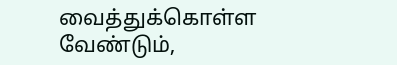வைத்துக்கொள்ள வேண்டும்,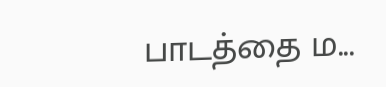பாடத்தை ம...